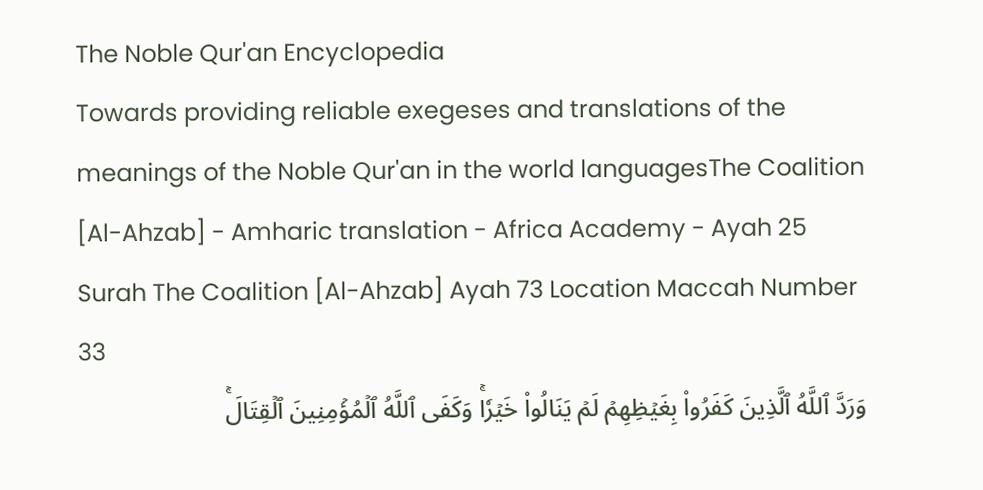The Noble Qur'an Encyclopedia
Towards providing reliable exegeses and translations of the meanings of the Noble Qur'an in the world languagesThe Coalition [Al-Ahzab] - Amharic translation - Africa Academy - Ayah 25
Surah The Coalition [Al-Ahzab] Ayah 73 Location Maccah Number 33
وَرَدَّ ٱللَّهُ ٱلَّذِينَ كَفَرُواْ بِغَيۡظِهِمۡ لَمۡ يَنَالُواْ خَيۡرٗاۚ وَكَفَى ٱللَّهُ ٱلۡمُؤۡمِنِينَ ٱلۡقِتَالَۚ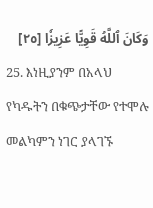وَكَانَ ٱللَّهُ قَوِيًّا عَزِيزٗا [٢٥]
25. እነዚያንም በአላህ የካዱትን በቁጭታቸው የተሞሉ መልካምን ነገር ያላገኙ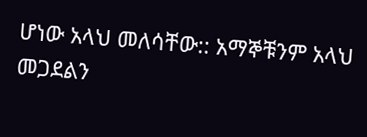ሆነው አላህ መለሳቸው:: አማኞቹንም አላህ መጋደልን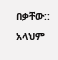በቃቸው:: አላህም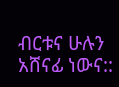ብርቱና ሁሉን አሸናፊ ነውና::